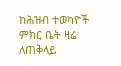ከሕዝብ ተወካዮች ምክር ቤት ዛሬ ለጠቅላይ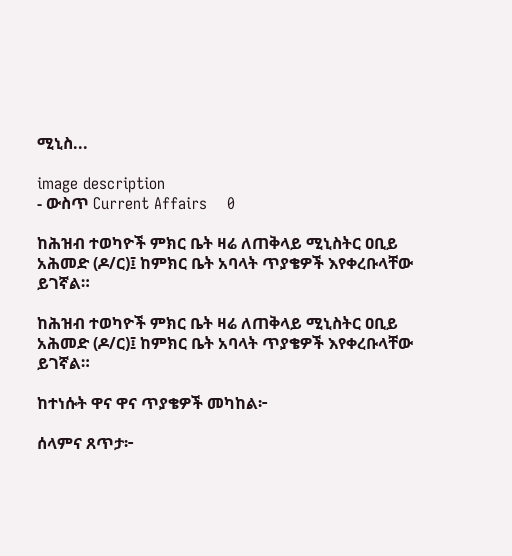ሚኒስ...

image description
- ውስጥ Current Affairs    0

ከሕዝብ ተወካዮች ምክር ቤት ዛሬ ለጠቅላይ ሚኒስትር ዐቢይ አሕመድ (ዶ/ር)፤ ከምክር ቤት አባላት ጥያቄዎች እየቀረቡላቸው ይገኛል።

ከሕዝብ ተወካዮች ምክር ቤት ዛሬ ለጠቅላይ ሚኒስትር ዐቢይ አሕመድ (ዶ/ር)፤ ከምክር ቤት አባላት ጥያቄዎች እየቀረቡላቸው ይገኛል።

ከተነሱት ዋና ዋና ጥያቄዎች መካከል፦

ሰላምና ጸጥታ፦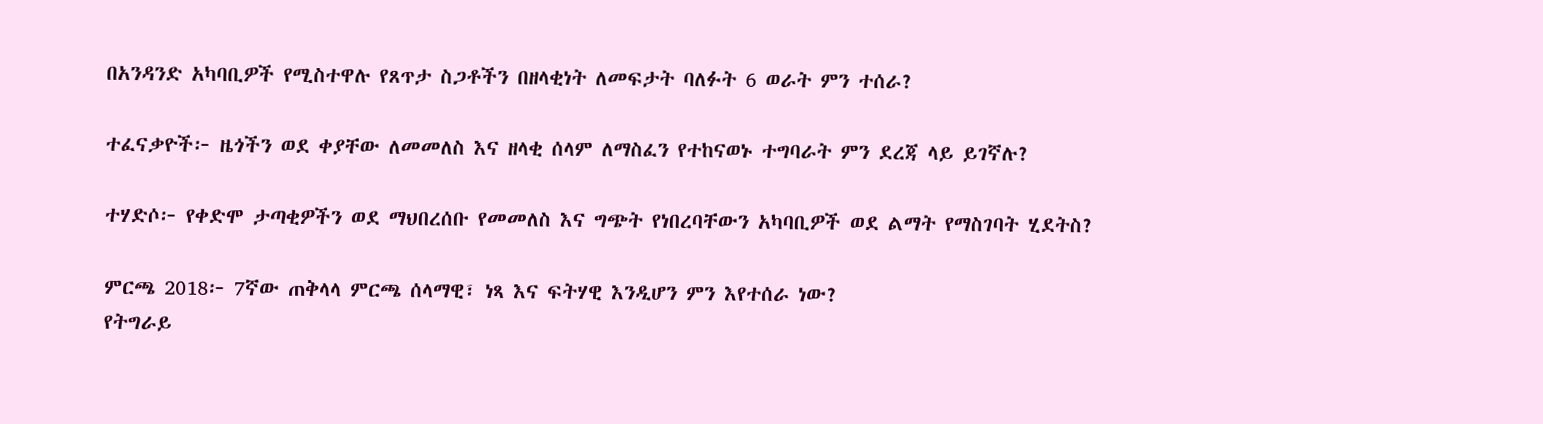በአንዳንድ አካባቢዎች የሚስተዋሉ የጸጥታ ስጋቶችን በዘላቂነት ለመፍታት ባለፉት 6 ወራት ምን ተሰራ?

ተፈናቃዮች፦ ዜጎችን ወደ ቀያቸው ለመመለስ እና ዘላቂ ሰላም ለማስፈን የተከናወኑ ተግባራት ምን ደረጃ ላይ ይገኛሉ?

ተሃድሶ፦ የቀድሞ ታጣቂዎችን ወደ ማህበረሰቡ የመመለስ እና ግጭት የነበረባቸውን አካባቢዎች ወደ ልማት የማስገባት ሂደትስ?

ምርጫ 2018፦ 7ኛው ጠቅላላ ምርጫ ሰላማዊ፣ ነጻ እና ፍትሃዊ እንዲሆን ምን እየተሰራ ነው?
የትግራይ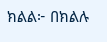ክልል፦ በክልሉ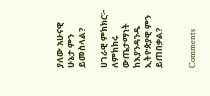ያለው አሁናዊ ሁኔታ ምን ይመስላል?

ሀገራዊ ምክክር፦ ለምክክሩ ውጤታማነት ከእያንዳንዱ ኢትዮጵያዊ ምን ይጠበቃል?


Comments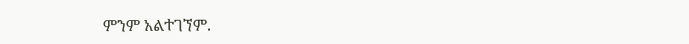ምንም አልተገኘም.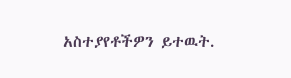አስተያየቶችዎን ይተዉት.